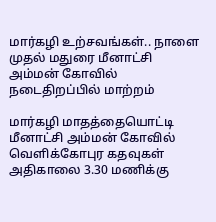மார்கழி உற்சவங்கள்.. நாளை முதல் மதுரை மீனாட்சி அம்மன் கோவில் நடைதிறப்பில் மாற்றம்

மார்கழி மாதத்தையொட்டி மீனாட்சி அம்மன் கோவில் வெளிக்கோபுர கதவுகள் அதிகாலை 3.30 மணிக்கு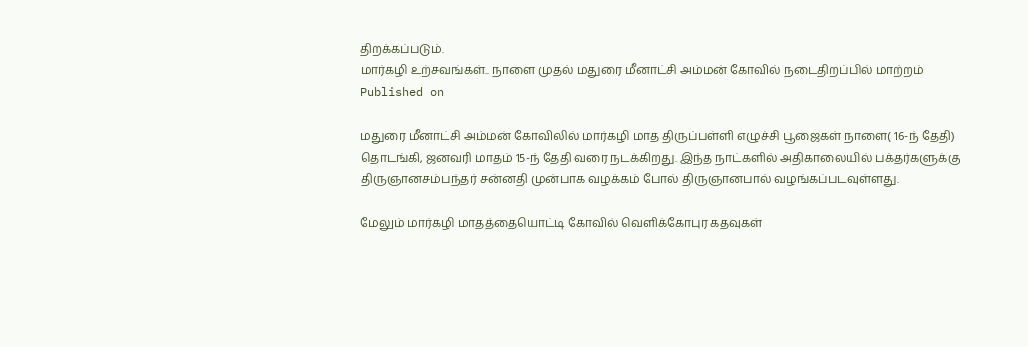திறக்கப்படும்.
மார்கழி உற்சவங்கள்.. நாளை முதல் மதுரை மீனாட்சி அம்மன் கோவில் நடைதிறப்பில் மாற்றம்
Published on

மதுரை மீனாட்சி அம்மன் கோவிலில் மார்கழி மாத திருப்பள்ளி எழுச்சி பூஜைகள் நாளை( 16-ந் தேதி) தொடங்கி, ஜனவரி மாதம் 15-ந் தேதி வரை நடக்கிறது. இந்த நாட்களில் அதிகாலையில் பக்தர்களுக்கு திருஞானசம்பந்தர் சன்னதி முன்பாக வழக்கம் போல் திருஞானபால் வழங்கப்படவுள்ளது.

மேலும் மார்கழி மாதத்தையொட்டி கோவில் வெளிக்கோபுர கதவுகள்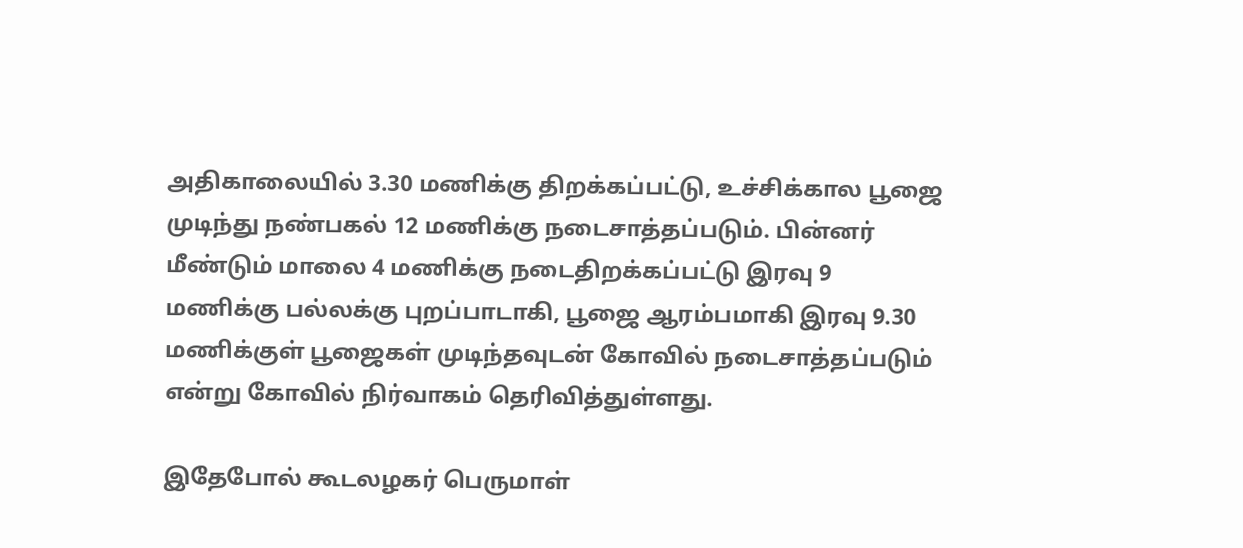அதிகாலையில் 3.30 மணிக்கு திறக்கப்பட்டு, உச்சிக்கால பூஜை முடிந்து நண்பகல் 12 மணிக்கு நடைசாத்தப்படும். பின்னர் மீண்டும் மாலை 4 மணிக்கு நடைதிறக்கப்பட்டு இரவு 9 மணிக்கு பல்லக்கு புறப்பாடாகி, பூஜை ஆரம்பமாகி இரவு 9.30 மணிக்குள் பூஜைகள் முடிந்தவுடன் கோவில் நடைசாத்தப்படும் என்று கோவில் நிர்வாகம் தெரிவித்துள்ளது.

இதேபோல் கூடலழகர் பெருமாள்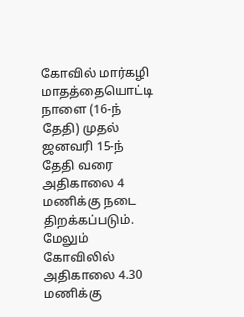கோவில் மார்கழி மாதத்தையொட்டி நாளை (16-ந் தேதி) முதல் ஜனவரி 15-ந் தேதி வரை அதிகாலை 4 மணிக்கு நடை திறக்கப்படும். மேலும் கோவிலில் அதிகாலை 4.30 மணிக்கு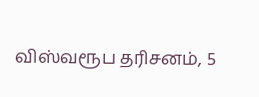விஸ்வரூப தரிசனம், 5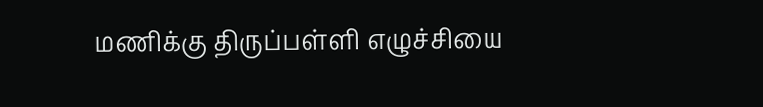மணிக்கு திருப்பள்ளி எழுச்சியை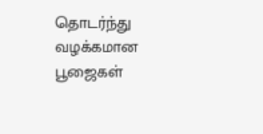தொடர்ந்து வழக்கமான பூஜைகள்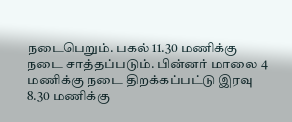நடைபெறும். பகல் 11.30 மணிக்கு நடை சாத்தப்படும். பின்னர் மாலை 4 மணிக்கு நடை திறக்கப்பட்டு இரவு 8.30 மணிக்கு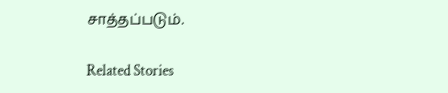சாத்தப்படும்.

Related Stories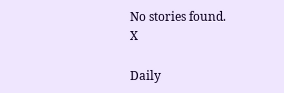No stories found.
X

Daily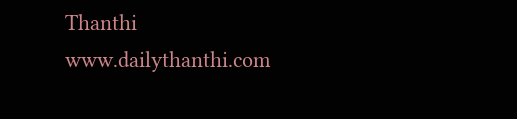Thanthi
www.dailythanthi.com